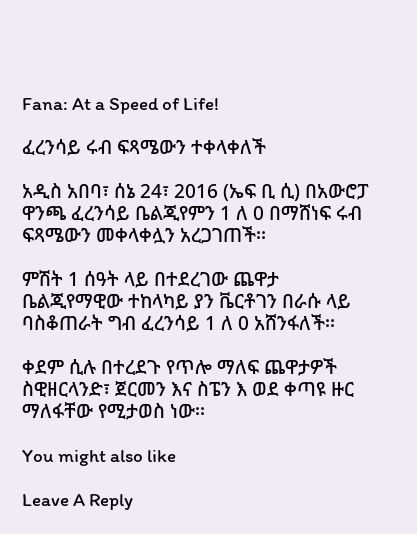Fana: At a Speed of Life!

ፈረንሳይ ሩብ ፍጻሜውን ተቀላቀለች

አዲስ አበባ፣ ሰኔ 24፣ 2016 (ኤፍ ቢ ሲ) በአውሮፓ ዋንጫ ፈረንሳይ ቤልጂየምን 1 ለ 0 በማሸነፍ ሩብ ፍጻሜውን መቀላቀሏን አረጋገጠች፡፡

ምሽት 1 ሰዓት ላይ በተደረገው ጨዋታ ቤልጂየማዊው ተከላካይ ያን ቬርቶገን በራሱ ላይ ባስቆጠራት ግብ ፈረንሳይ 1 ለ 0 አሸንፋለች፡፡

ቀደም ሲሉ በተረደጉ የጥሎ ማለፍ ጨዋታዎች ስዊዘርላንድ፣ ጀርመን እና ስፔን እ ወደ ቀጣዩ ዙር ማለፋቸው የሚታወስ ነው፡፡

You might also like

Leave A Reply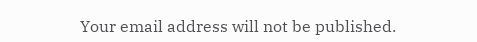Your email address will not be published.